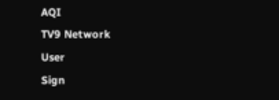AQI
TV9 Network
User
Sign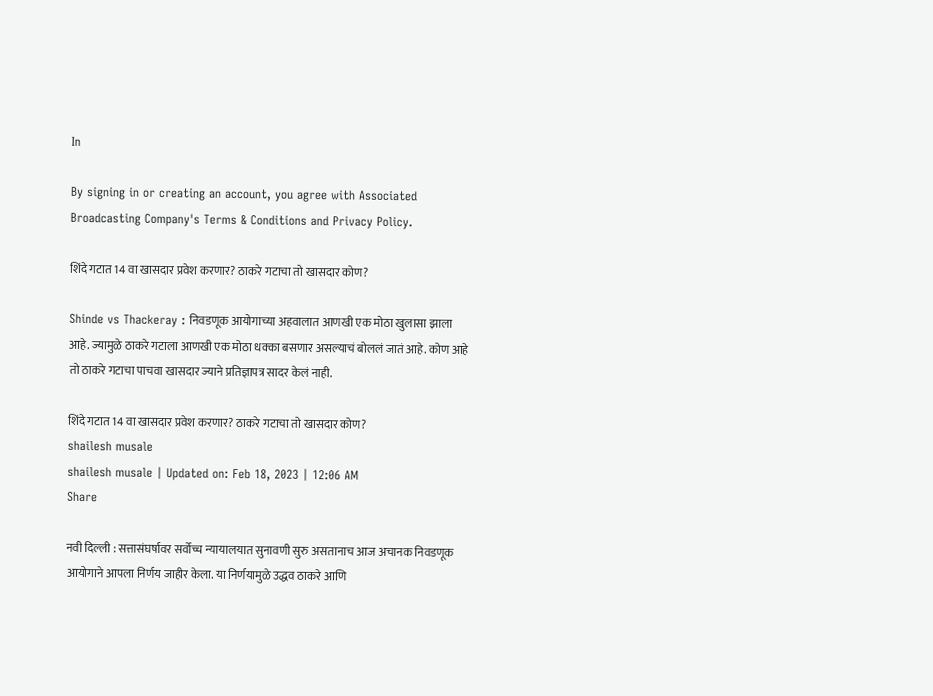In

By signing in or creating an account, you agree with Associated Broadcasting Company's Terms & Conditions and Privacy Policy.

शिंदे गटात 14 वा खासदार प्रवेश करणार? ठाकरे गटाचा तो खासदार कोण?

Shinde vs Thackeray : निवडणूक आयोगाच्या अहवालात आणखी एक मोठा खुलासा झाला आहे. ज्यामुळे ठाकरे गटाला आणखी एक मोठा धक्का बसणार असल्याचं बोललं जातं आहे. कोण आहे तो ठाकरे गटाचा पाचवा खासदार ज्याने प्रतिज्ञापत्र सादर केलं नाही.

शिंदे गटात 14 वा खासदार प्रवेश करणार? ठाकरे गटाचा तो खासदार कोण?
shailesh musale
shailesh musale | Updated on: Feb 18, 2023 | 12:06 AM
Share

नवी दिल्ली : सत्तासंघर्षावर सर्वोच्च न्यायालयात सुनावणी सुरु असतानाच आज अचानक निवडणूक आयोगाने आपला निर्णय जाहीर केला. या निर्णयामुळे उद्धव ठाकरे आणि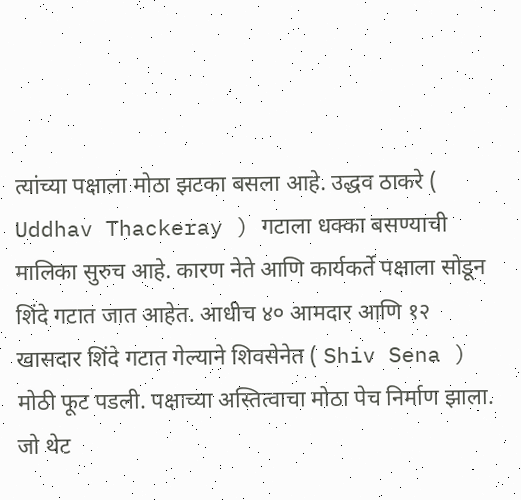त्यांच्या पक्षाला मोठा झटका बसला आहे. उद्धव ठाकरे ( Uddhav Thackeray ) गटाला धक्का बसण्याची मालिका सुरुच आहे. कारण नेते आणि कार्यकर्ते पक्षाला सोडून शिंदे गटात जात आहेत. आधीच ४० आमदार आणि १२ खासदार शिंदे गटात गेल्याने शिवसेनेत ( Shiv Sena ) मोठी फूट पडली. पक्षाच्या अस्तित्वाचा मोठा पेच निर्माण झाला. जो थेट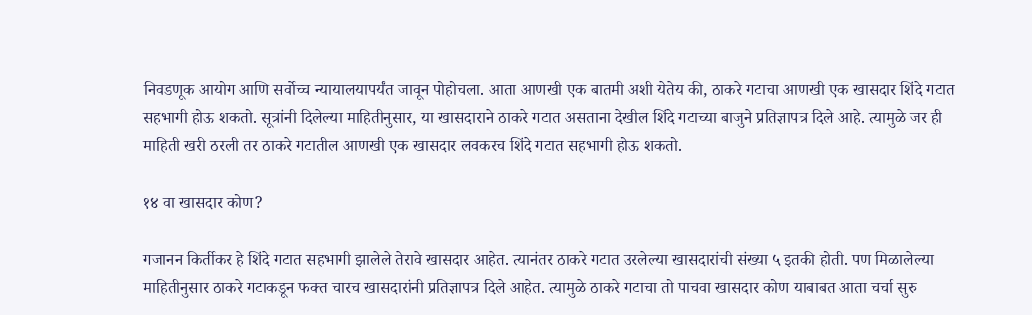निवडणूक आयोग आणि सर्वोच्च न्यायालयापर्यंत जावून पोहोचला. आता आणखी एक बातमी अशी येतेय की, ठाकरे गटाचा आणखी एक खासदार शिंदे गटात सहभागी होऊ शकतो. सूत्रांनी दिलेल्या माहितीनुसार, या खासदाराने ठाकरे गटात असताना देखील शिंदे गटाच्या बाजुने प्रतिज्ञापत्र दिले आहे. त्यामुळे जर ही माहिती खरी ठरली तर ठाकरे गटातील आणखी एक खासदार लवकरच शिंदे गटात सहभागी होऊ शकतो.

१४ वा खासदार कोण?

गजानन किर्तीकर हे शिंदे गटात सहभागी झालेले तेरावे खासदार आहेत. त्यानंतर ठाकरे गटात उरलेल्या खासदारांची संख्या ५ इतकी होती. पण मिळालेल्या माहितीनुसार ठाकरे गटाकडून फक्त चारच खासदारांनी प्रतिज्ञापत्र दिले आहेत. त्यामुळे ठाकरे गटाचा तो पाचवा खासदार कोण याबाबत आता चर्चा सुरु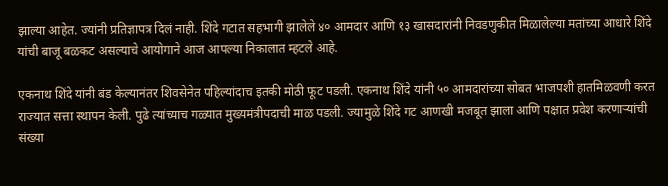झाल्या आहेत. ज्यांनी प्रतिज्ञापत्र दिलं नाही. शिंदे गटात सहभागी झालेले ४० आमदार आणि १३ खासदारांनी निवडणुकीत मिळालेल्या मतांच्या आधारे शिंदे यांची बाजू बळकट असल्याचे आयोगाने आज आपल्या निकालात म्हटले आहे.

एकनाथ शिंदे यांनी बंड केल्यानंतर शिवसेनेत पहिल्यांदाच इतकी मोठी फूट पडली. एकनाथ शिंदे यांनी ५० आमदारांच्या सोबत भाजपशी हातमिळवणी करत राज्यात सत्ता स्थापन केली. पुढे त्यांच्याच गळ्यात मुख्यमंत्रीपदाची माळ पडली. ज्यामुळे शिंदे गट आणखी मजबूत झाला आणि पक्षात प्रवेश करणाऱ्यांची संख्या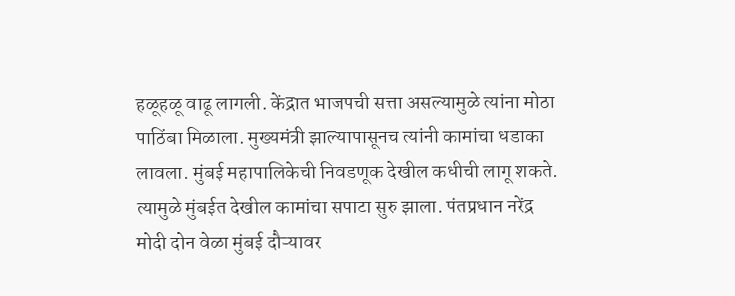हळूहळू वाढू लागली. केंद्रात भाजपची सत्ता असल्यामुळे त्यांना मोठा पाठिंबा मिळाला. मुख्यमंत्री झाल्यापासूनच त्यांनी कामांचा धडाका लावला. मुंबई महापालिकेची निवडणूक देखील कधीची लागू शकते. त्यामुळे मुंबईत देखील कामांचा सपाटा सुरु झाला. पंतप्रधान नरेंद्र मोदी दोन वेळा मुंबई दौऱ्यावर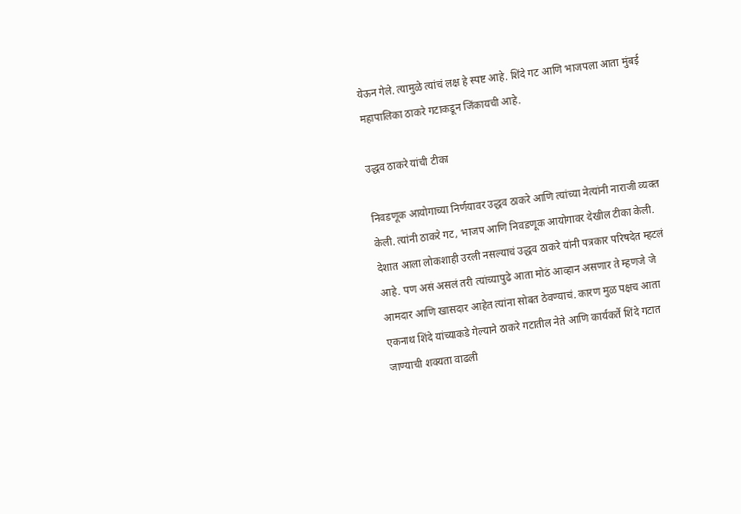येऊन गेले. त्यामुळे त्यांचं लक्ष हे स्पष्ट आहे. शिंदे गट आणि भाजपला आता मुंबई महापालिका ठाकरे गटाकडून जिंकायची आहे.

उद्धव ठाकरे यांची टीका

निवडणूक आयोगाच्या निर्णयावर उद्धव ठाकरे आणि त्यांच्या नेत्यांनी नाराजी व्यक्त केली. त्यांनी ठाकरे गट, भाजप आणि निवडणूक आयोगावर देखील टीका केली. देशात आला लोकशाही उरली नसल्याचं उद्धव ठाकरे यांनी पत्रकार परिषदेत म्हटलं आहे. पण असं असलं तरी त्यांच्यापुढे आता मोठं आव्हान असणार ते म्हणजे जे आमदार आणि खासदार आहेत त्यांना सोबत ठेवण्याचं. कारण मुळ पक्षच आता एकनाथ शिंदे यांच्याकडे गेल्याने ठाकरे गटातील नेते आणि कार्यकर्ते शिंदे गटात जाण्याची शक्यता वाढली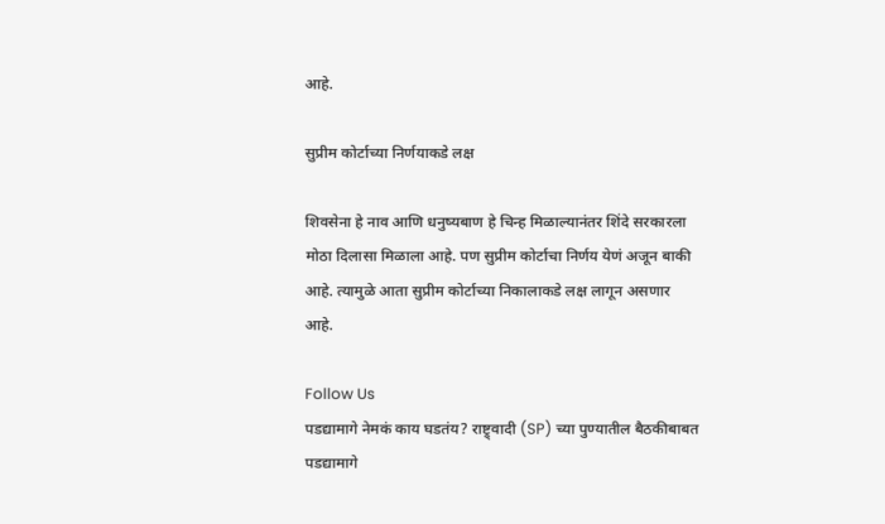आहे.

सुप्रीम कोर्टाच्या निर्णयाकडे लक्ष

शिवसेना हे नाव आणि धनुष्यबाण हे चिन्ह मिळाल्यानंतर शिंदे सरकारला मोठा दिलासा मिळाला आहे. पण सुप्रीम कोर्टाचा निर्णय येणं अजून बाकी आहे. त्यामुळे आता सुप्रीम कोर्टाच्या निकालाकडे लक्ष लागून असणार आहे.

Follow Us
पडद्यामागे नेमकं काय घडतंय? राष्ट्र्वादी (SP) च्या पुण्यातील बैठकीबाबत
पडद्यामागे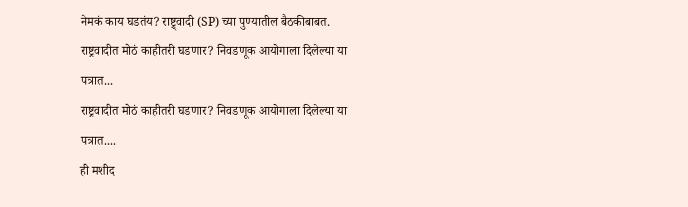नेमकं काय घडतंय? राष्ट्र्वादी (SP) च्या पुण्यातील बैठकीबाबत.
राष्ट्रवादीत मोठं काहीतरी घडणार? निवडणूक आयोगाला दिलेल्या या पत्रात...
राष्ट्रवादीत मोठं काहीतरी घडणार? निवडणूक आयोगाला दिलेल्या या पत्रात....
ही मशीद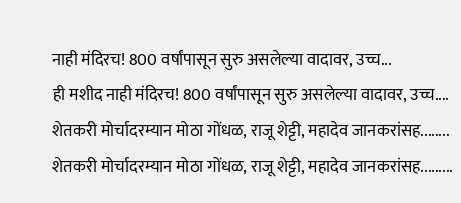नाही मंदिरच! 800 वर्षांपासून सुरु असलेल्या वादावर, उच्च...
ही मशीद नाही मंदिरच! 800 वर्षांपासून सुरु असलेल्या वादावर, उच्च....
शेतकरी मोर्चादरम्यान मोठा गोंधळ, राजू शेट्टी, महादेव जानकरांसह........
शेतकरी मोर्चादरम्यान मोठा गोंधळ, राजू शेट्टी, महादेव जानकरांसह.........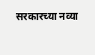सरकारच्या नव्या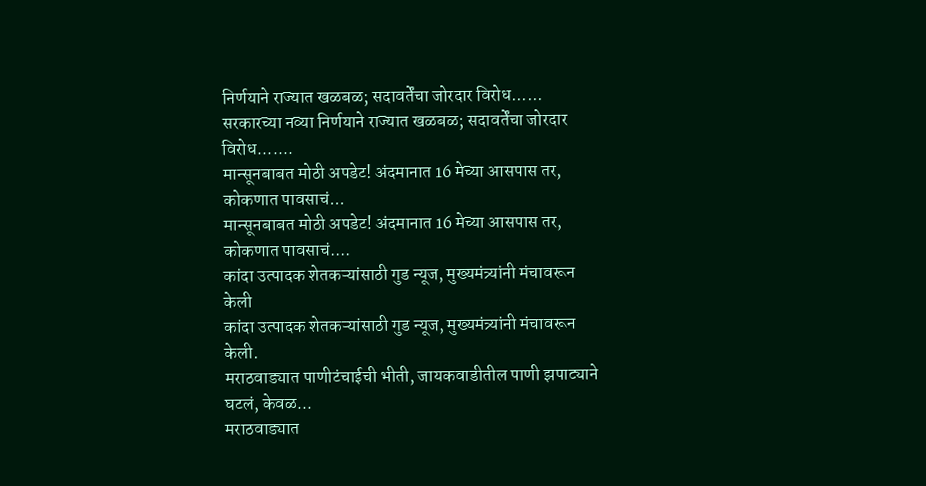निर्णयाने राज्यात खळबळ; सदावर्तेंचा जोरदार विरोध......
सरकारच्या नव्या निर्णयाने राज्यात खळबळ; सदावर्तेंचा जोरदार विरोध.......
मान्सूनबाबत मोठी अपडेट! अंदमानात 16 मेच्या आसपास तर, कोकणात पावसाचं...
मान्सूनबाबत मोठी अपडेट! अंदमानात 16 मेच्या आसपास तर, कोकणात पावसाचं....
कांदा उत्पादक शेतकऱ्यांसाठी गुड न्यूज, मुख्यमंत्र्यांनी मंचावरून केली
कांदा उत्पादक शेतकऱ्यांसाठी गुड न्यूज, मुख्यमंत्र्यांनी मंचावरून केली.
मराठवाड्यात पाणीटंचाईची भीती, जायकवाडीतील पाणी झपाट्याने घटलं, केवळ...
मराठवाड्यात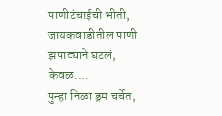पाणीटंचाईची भीती, जायकवाडीतील पाणी झपाट्याने घटलं, केवळ....
पुन्हा निळा ड्रम चर्चेत,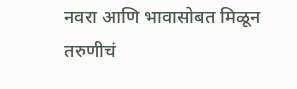नवरा आणि भावासोबत मिळून तरुणीचं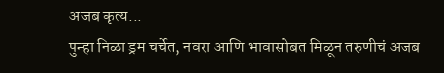अजब कृत्य...
पुन्हा निळा ड्रम चर्चेत, नवरा आणि भावासोबत मिळून तरुणीचं अजब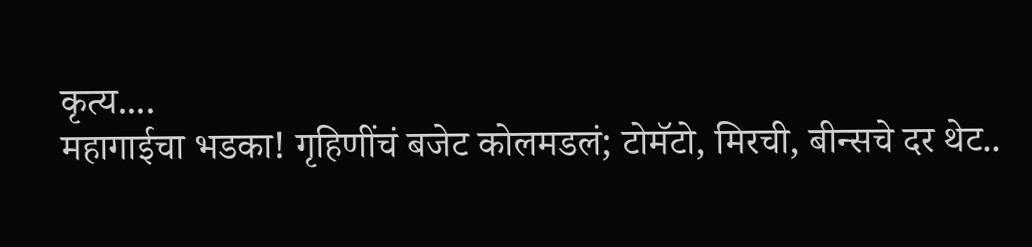कृत्य....
महागाईचा भडका! गृहिणींचं बजेट कोलमडलं; टोमॅटो, मिरची, बीन्सचे दर थेट..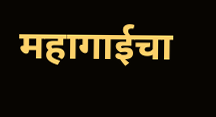महागाईचा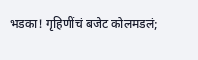भडका! गृहिणींचं बजेट कोलमडलं;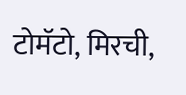टोमॅटो, मिरची,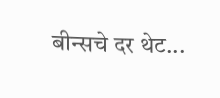बीन्सचे दर थेट...